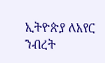ኢትዮጵያ ለአየር ንብረት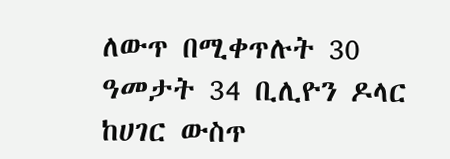ለውጥ በሚቀጥሉት 30 ዓመታት 34 ቢሊዮን ዶላር ከሀገር ውስጥ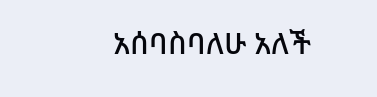አሰባስባለሁ አለች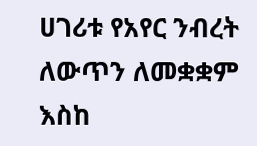ሀገሪቱ የአየር ንብረት ለውጥን ለመቋቋም እስከ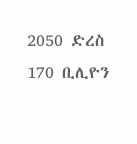2050 ድረስ 170 ቢሊዮን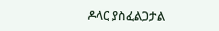ዶላር ያስፈልጋታል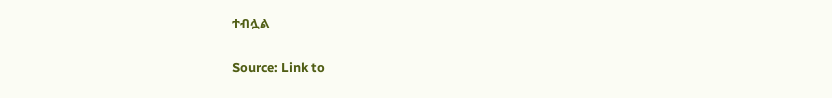ተብሏል

Source: Link to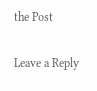the Post

Leave a Reply